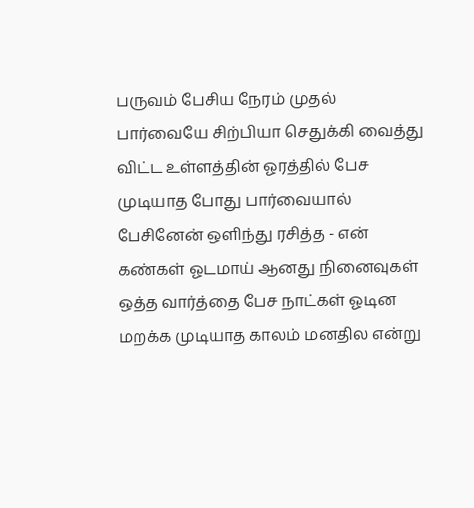பருவம் பேசிய நேரம் முதல் பார்வையே சிற்பியா செதுக்கி வைத்து விட்ட உள்ளத்தின் ஓரத்தில் பேச முடியாத போது பார்வையால் பேசினேன் ஒளிந்து ரசித்த - என் கண்கள் ஓடமாய் ஆனது நினைவுகள் ஒத்த வார்த்தை பேச நாட்கள் ஓடின மறக்க முடியாத காலம் மனதில என்று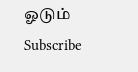ஓடும்
Subscribe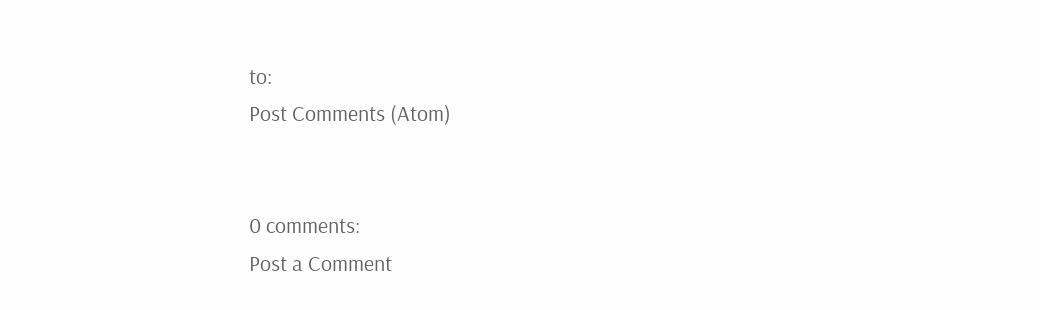to:
Post Comments (Atom)


0 comments:
Post a Comment